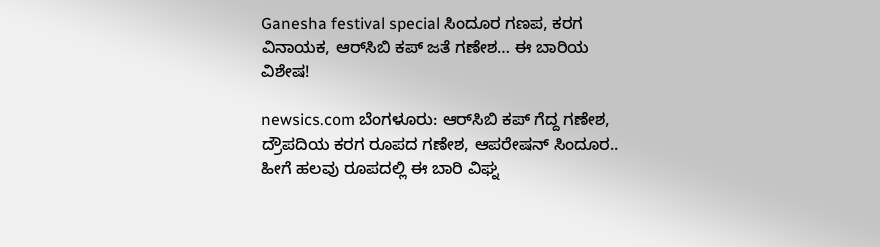Ganesha festival special ಸಿಂದೂರ ಗಣಪ, ಕರಗ ವಿನಾಯಕ, ಆರ್‌ಸಿಬಿ ಕಪ್ ಜತೆ ಗಣೇಶ… ಈ ಬಾರಿಯ ವಿಶೇಷ!

newsics.com ಬೆಂಗಳೂರು: ಆರ್‌ಸಿಬಿ ಕಪ್‌ ಗೆದ್ದ ಗಣೇಶ, ದ್ರೌಪದಿಯ ಕರಗ ರೂಪದ ಗಣೇಶ, ಆಪರೇಷನ್‌ ಸಿಂದೂರ.. ಹೀಗೆ ಹಲವು ರೂಪದಲ್ಲಿ ಈ ಬಾರಿ ವಿಘ್ನ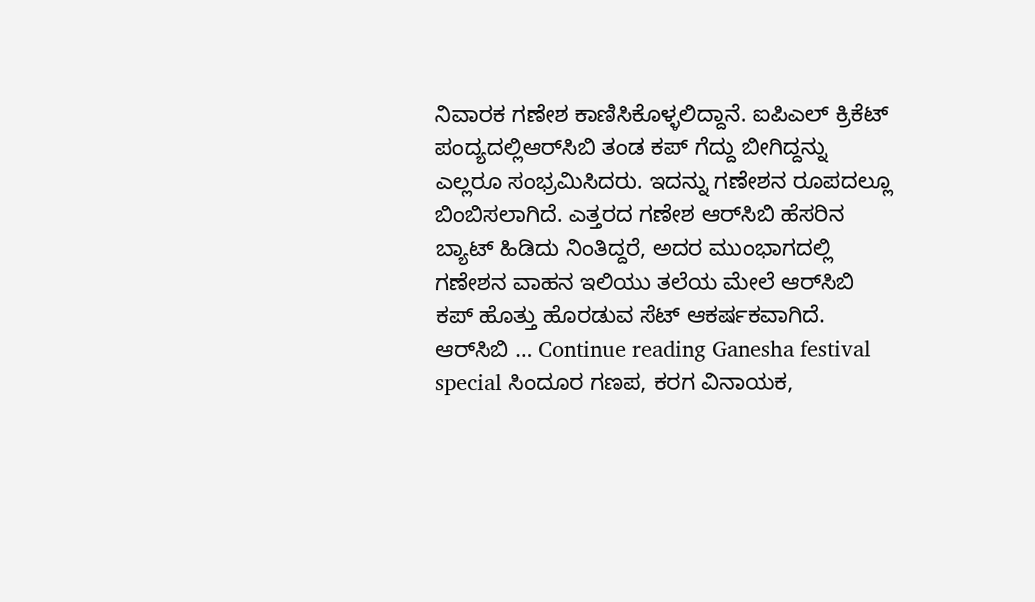ನಿವಾರಕ ಗಣೇಶ ಕಾಣಿಸಿಕೊಳ್ಳಲಿದ್ದಾನೆ. ಐಪಿಎಲ್‌ ಕ್ರಿಕೆಟ್‌ ಪಂದ್ಯದಲ್ಲಿಆರ್‌ಸಿಬಿ ತಂಡ ಕಪ್‌ ಗೆದ್ದು ಬೀಗಿದ್ದನ್ನು ಎಲ್ಲರೂ ಸಂಭ್ರಮಿಸಿದರು. ಇದನ್ನು ಗಣೇಶನ ರೂಪದಲ್ಲೂ ಬಿಂಬಿಸಲಾಗಿದೆ. ಎತ್ತರದ ಗಣೇಶ ಆರ್‌ಸಿಬಿ ಹೆಸರಿನ ಬ್ಯಾಟ್‌ ಹಿಡಿದು ನಿಂತಿದ್ದರೆ, ಅದರ ಮುಂಭಾಗದಲ್ಲಿ ಗಣೇಶನ ವಾಹನ ಇಲಿಯು ತಲೆಯ ಮೇಲೆ ಆರ್‌ಸಿಬಿ ಕಪ್‌ ಹೊತ್ತು ಹೊರಡುವ ಸೆಟ್‌ ಆಕರ್ಷಕವಾಗಿದೆ. ಆರ್‌ಸಿಬಿ … Continue reading Ganesha festival special ಸಿಂದೂರ ಗಣಪ, ಕರಗ ವಿನಾಯಕ,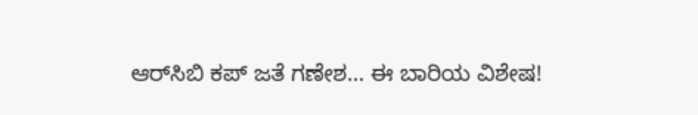ಆರ್‌ಸಿಬಿ ಕಪ್ ಜತೆ ಗಣೇಶ… ಈ ಬಾರಿಯ ವಿಶೇಷ!